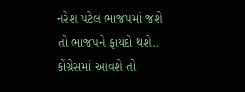નરેશ પટેલ ભાજપમાં જશે તો ભાજપને ફાયદો થશે..
કોંગ્રેસમાં આવશે તો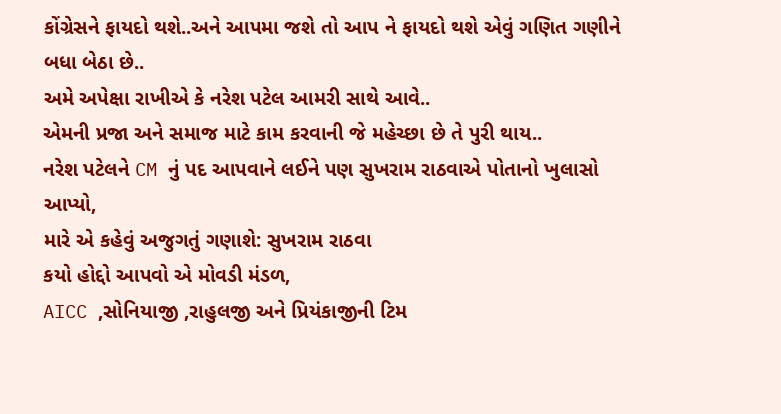કોંગ્રેસને ફાયદો થશે..અને આપમા જશે તો આપ ને ફાયદો થશે એવું ગણિત ગણીને બધા બેઠા છે..
અમે અપેક્ષા રાખીએ કે નરેશ પટેલ આમરી સાથે આવે..
એમની પ્રજા અને સમાજ માટે કામ કરવાની જે મહેચ્છા છે તે પુરી થાય..
નરેશ પટેલને CM નું પદ આપવાને લઈને પણ સુખરામ રાઠવાએ પોતાનો ખુલાસો આપ્યો,
મારે એ કહેવું અજુગતું ગણાશે: સુખરામ રાઠવા
કયો હોદ્દો આપવો એ મોવડી મંડળ,
AICC ,સોનિયાજી ,રાહુલજી અને પ્રિયંકાજીની ટિમ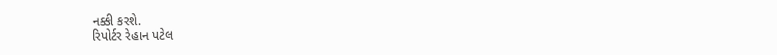નક્કી કરશે.
રિપોર્ટર રેહાન પટેલ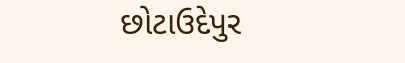છોટાઉદેપુર